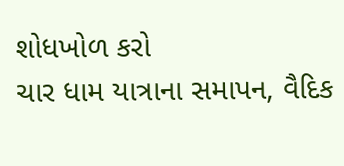શોધખોળ કરો
ચાર ધામ યાત્રાના સમાપન, વૈદિક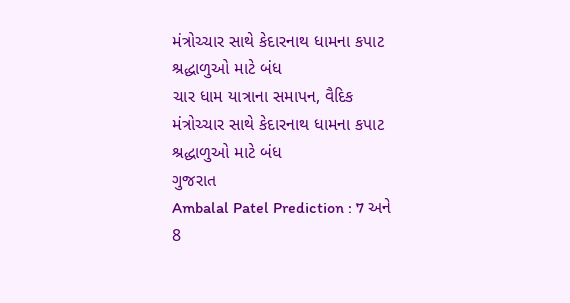મંત્રોચ્ચાર સાથે કેદારનાથ ધામના કપાટ શ્રદ્ધાળુઓ માટે બંધ
ચાર ધામ યાત્રાના સમાપન, વૈદિક મંત્રોચ્ચાર સાથે કેદારનાથ ધામના કપાટ શ્રદ્ધાળુઓ માટે બંધ
ગુજરાત
Ambalal Patel Prediction : 7 અને 8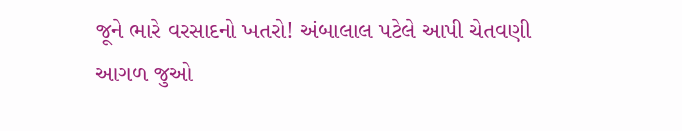જૂને ભારે વરસાદનો ખતરો! અંબાલાલ પટેલે આપી ચેતવણી
આગળ જુઓ